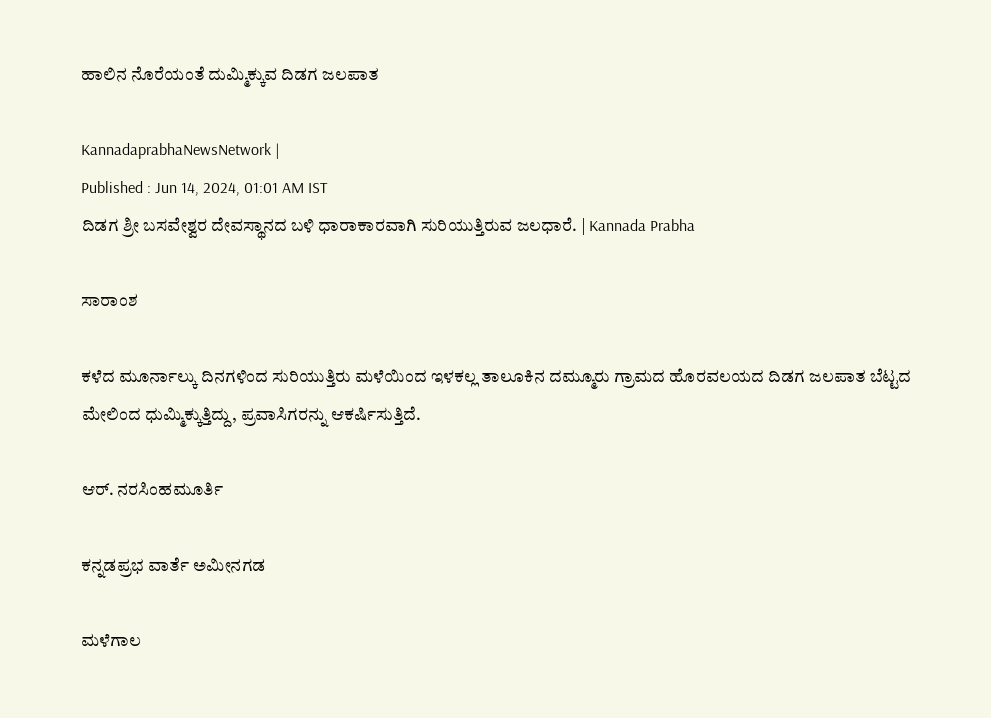ಹಾಲಿನ ನೊರೆಯಂತೆ ದುಮ್ಮಿಕ್ಕುವ ದಿಡಗ ಜಲಪಾತ

KannadaprabhaNewsNetwork |
Published : Jun 14, 2024, 01:01 AM IST
ದಿಡಗ ಶ್ರೀ ಬಸವೇಶ್ವರ ದೇವಸ್ಥಾನದ ಬಳಿ ಧಾರಾಕಾರವಾಗಿ ಸುರಿಯುತ್ತಿರುವ ಜಲಧಾರೆ. | Kannada Prabha

ಸಾರಾಂಶ

ಕಳೆದ ಮೂರ್ನಾಲ್ಕು ದಿನಗಳಿಂದ ಸುರಿಯುತ್ತಿರು ಮಳೆಯಿಂದ ಇಳಕಲ್ಲ ತಾಲೂಕಿನ ದಮ್ಮೂರು ಗ್ರಾಮದ ಹೊರವಲಯದ ದಿಡಗ ಜಲಪಾತ ಬೆಟ್ಟದ ಮೇಲಿಂದ ಧುಮ್ಮಿಕ್ಕುತ್ತಿದ್ದು, ಪ್ರವಾಸಿಗರನ್ನು ಆಕರ್ಷಿಸುತ್ತಿದೆ.

ಆರ್‌. ನರಸಿಂಹಮೂರ್ತಿ

ಕನ್ನಡಪ್ರಭ ವಾರ್ತೆ ಅಮೀನಗಡ

ಮಳೆಗಾಲ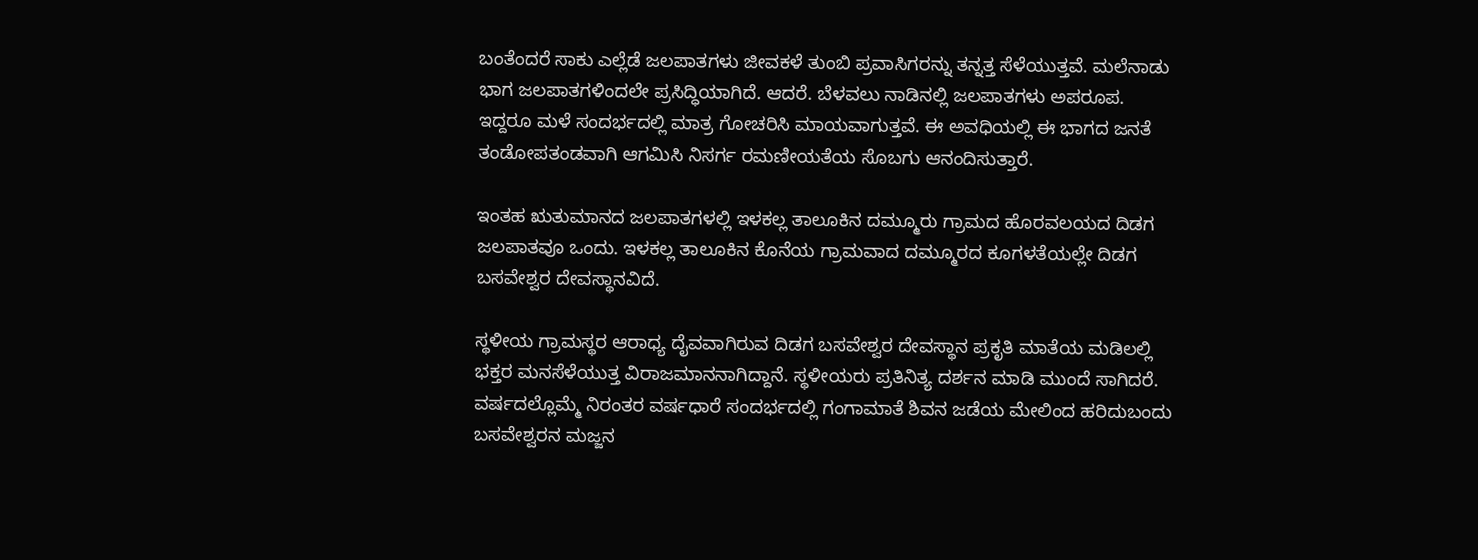ಬಂತೆಂದರೆ ಸಾಕು ಎಲ್ಲೆಡೆ ಜಲಪಾತಗಳು ಜೀವಕಳೆ ತುಂಬಿ ಪ್ರವಾಸಿಗರನ್ನು ತನ್ನತ್ತ ಸೆಳೆಯುತ್ತವೆ. ಮಲೆನಾಡು ಭಾಗ ಜಲಪಾತಗಳಿಂದಲೇ ಪ್ರಸಿದ್ಧಿಯಾಗಿದೆ. ಆದರೆ. ಬೆಳವಲು ನಾಡಿನಲ್ಲಿ ಜಲಪಾತಗಳು ಅಪರೂಪ. ಇದ್ದರೂ ಮಳೆ ಸಂದರ್ಭದಲ್ಲಿ ಮಾತ್ರ ಗೋಚರಿಸಿ ಮಾಯವಾಗುತ್ತವೆ. ಈ ಅವಧಿಯಲ್ಲಿ ಈ ಭಾಗದ ಜನತೆ ತಂಡೋಪತಂಡವಾಗಿ ಆಗಮಿಸಿ ನಿಸರ್ಗ ರಮಣೀಯತೆಯ ಸೊಬಗು ಆನಂದಿಸುತ್ತಾರೆ.

ಇಂತಹ ಋತುಮಾನದ ಜಲಪಾತಗಳಲ್ಲಿ ಇಳಕಲ್ಲ ತಾಲೂಕಿನ ದಮ್ಮೂರು ಗ್ರಾಮದ ಹೊರವಲಯದ ದಿಡಗ ಜಲಪಾತವೂ ಒಂದು. ಇಳಕಲ್ಲ ತಾಲೂಕಿನ ಕೊನೆಯ ಗ್ರಾಮವಾದ ದಮ್ಮೂರದ ಕೂಗಳತೆಯಲ್ಲೇ ದಿಡಗ ಬಸವೇಶ್ವರ ದೇವಸ್ಥಾನವಿದೆ.

ಸ್ಥಳೀಯ ಗ್ರಾಮಸ್ಥರ ಆರಾಧ್ಯ ದೈವವಾಗಿರುವ ದಿಡಗ ಬಸವೇಶ್ವರ ದೇವಸ್ಥಾನ ಪ್ರಕೃತಿ ಮಾತೆಯ ಮಡಿಲಲ್ಲಿ ಭಕ್ತರ ಮನಸೆಳೆಯುತ್ತ ವಿರಾಜಮಾನನಾಗಿದ್ದಾನೆ. ಸ್ಥಳೀಯರು ಪ್ರತಿನಿತ್ಯ ದರ್ಶನ ಮಾಡಿ ಮುಂದೆ ಸಾಗಿದರೆ. ವರ್ಷದಲ್ಲೊಮ್ಮೆ ನಿರಂತರ ವರ್ಷಧಾರೆ ಸಂದರ್ಭದಲ್ಲಿ ಗಂಗಾಮಾತೆ ಶಿವನ ಜಡೆಯ ಮೇಲಿಂದ ಹರಿದುಬಂದು ಬಸವೇಶ್ವರನ ಮಜ್ಜನ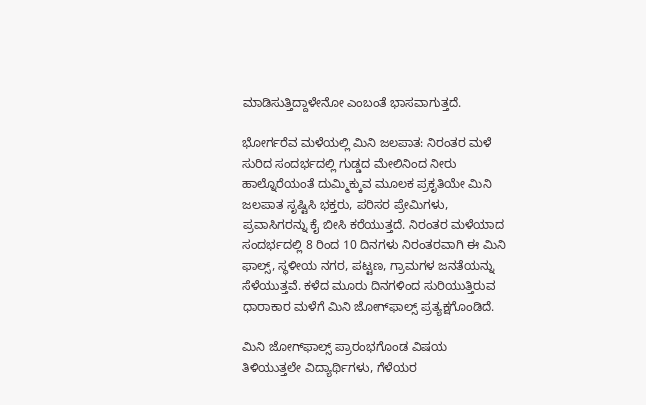ಮಾಡಿಸುತ್ತಿದ್ದಾಳೇನೋ ಎಂಬಂತೆ ಭಾಸವಾಗುತ್ತದೆ.

ಭೋರ್ಗರೆವ ಮಳೆಯಲ್ಲಿ ಮಿನಿ ಜಲಪಾತ: ನಿರಂತರ ಮಳೆ ಸುರಿದ ಸಂದರ್ಭದಲ್ಲಿ ಗುಡ್ಡದ ಮೇಲಿನಿಂದ ನೀರು ಹಾಲ್ನೊರೆಯಂತೆ ದುಮ್ಮಿಕ್ಕುವ ಮೂಲಕ ಪ್ರಕೃತಿಯೇ ಮಿನಿ ಜಲಪಾತ ಸೃಷ್ಟಿಸಿ ಭಕ್ತರು, ಪರಿಸರ ಪ್ರೇಮಿಗಳು, ಪ್ರವಾಸಿಗರನ್ನು ಕೈ ಬೀಸಿ ಕರೆಯುತ್ತದೆ. ನಿರಂತರ ಮಳೆಯಾದ ಸಂದರ್ಭದಲ್ಲಿ 8 ರಿಂದ 10 ದಿನಗಳು ನಿರಂತರವಾಗಿ ಈ ಮಿನಿ ಫಾಲ್ಸ್, ಸ್ಥಳೀಯ ನಗರ, ಪಟ್ಟಣ, ಗ್ರಾಮಗಳ ಜನತೆಯನ್ನು ಸೆಳೆಯುತ್ತವೆ. ಕಳೆದ ಮೂರು ದಿನಗಳಿಂದ ಸುರಿಯುತ್ತಿರುವ ಧಾರಾಕಾರ ಮಳೆಗೆ ಮಿನಿ ಜೋಗ್‌ಫಾಲ್ಸ್ ಪ್ರತ್ಯಕ್ಷಗೊಂಡಿದೆ.

ಮಿನಿ ಜೋಗ್‌ಫಾಲ್ಸ್ ಪ್ರಾರಂಭಗೊಂಡ ವಿಷಯ ತಿಳಿಯುತ್ತಲೇ ವಿದ್ಯಾರ್ಥಿಗಳು, ಗೆಳೆಯರ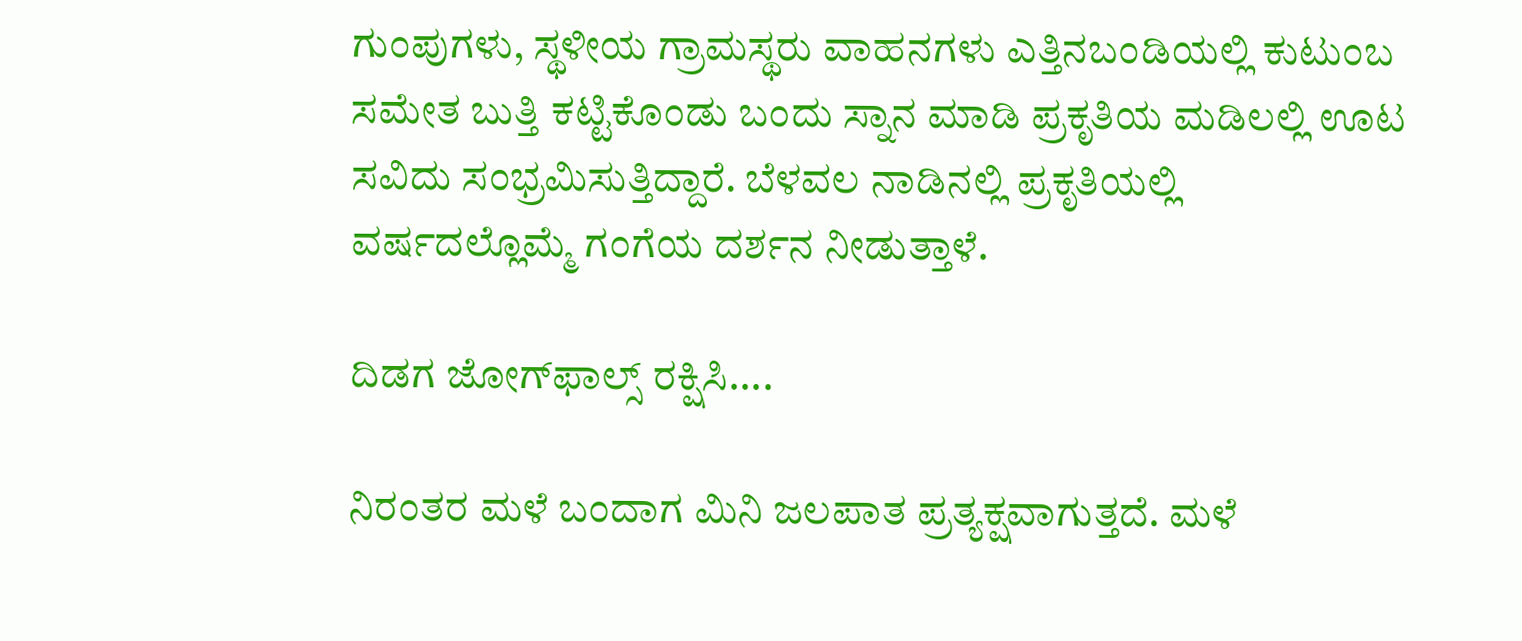ಗುಂಪುಗಳು, ಸ್ಥಳೀಯ ಗ್ರಾಮಸ್ಥರು ವಾಹನಗಳು ಎತ್ತಿನಬಂಡಿಯಲ್ಲಿ ಕುಟುಂಬ ಸಮೇತ ಬುತ್ತಿ ಕಟ್ಟಿಕೊಂಡು ಬಂದು ಸ್ನಾನ ಮಾಡಿ ಪ್ರಕೃತಿಯ ಮಡಿಲಲ್ಲಿ ಊಟ ಸವಿದು ಸಂಭ್ರಮಿಸುತ್ತಿದ್ದಾರೆ. ಬೆಳವಲ ನಾಡಿನಲ್ಲಿ ಪ್ರಕೃತಿಯಲ್ಲಿ ವರ್ಷದಲ್ಲೊಮ್ಮೆ ಗಂಗೆಯ ದರ್ಶನ ನೀಡುತ್ತಾಳೆ.

ದಿಡಗ ಜೋಗ್‌ಫಾಲ್ಸ್ ರಕ್ಷಿಸಿ....

ನಿರಂತರ ಮಳೆ ಬಂದಾಗ ಮಿನಿ ಜಲಪಾತ ಪ್ರತ್ಯಕ್ಷವಾಗುತ್ತದೆ. ಮಳೆ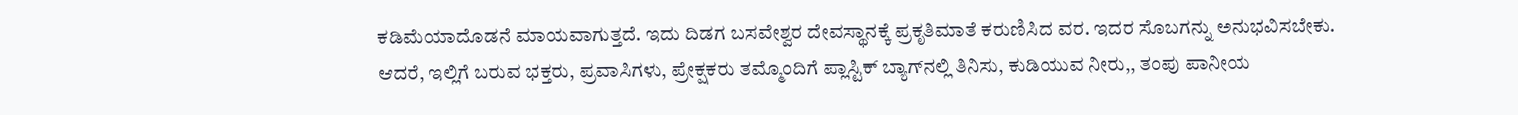ಕಡಿಮೆಯಾದೊಡನೆ ಮಾಯವಾಗುತ್ತದೆ. ಇದು ದಿಡಗ ಬಸವೇಶ್ವರ ದೇವಸ್ಥಾನಕ್ಕೆ ಪ್ರಕೃತಿಮಾತೆ ಕರುಣಿಸಿದ ವರ. ಇದರ ಸೊಬಗನ್ನು ಅನುಭವಿಸಬೇಕು. ಆದರೆ, ಇಲ್ಲಿಗೆ ಬರುವ ಭಕ್ತರು, ಪ್ರವಾಸಿಗಳು, ಪ್ರೇಕ್ಷಕರು ತಮ್ಮೊಂದಿಗೆ ಪ್ಲಾಸ್ಟಿಕ್ ಬ್ಯಾಗ್‌ನಲ್ಲಿ ತಿನಿಸು, ಕುಡಿಯುವ ನೀರು,, ತಂಪು ಪಾನೀಯ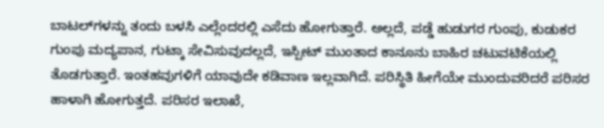ಬಾಟಲ್‌ಗಳನ್ನು ತಂದು ಬಳಸಿ ಎಲ್ಲೆಂದರಲ್ಲಿ ಎಸೆದು ಹೋಗುತ್ತಾರೆ. ಅಲ್ಲದೆ, ಪಡ್ಡೆ ಹುಡುಗರ ಗುಂಪು, ಕುಡುಕರ ಗುಂಪು ಮದ್ಯಪಾನ, ಗುಟ್ಕಾ ಸೇವಿಸುವುದಲ್ಲದೆ, ಇಸ್ಪೀಟ್ ಮುಂತಾದ ಕಾನೂನು ಬಾಹಿರ ಚಟುವಟಿಕೆಯಲ್ಲಿ ತೊಡಗುತ್ತಾರೆ. ಇಂತಹವುಗಳಿಗೆ ಯಾವುದೇ ಕಡಿವಾಣ ಇಲ್ಲವಾಗಿದೆ. ಪರಿಸ್ಥಿತಿ ಹೀಗೆಯೇ ಮುಂದುವರಿದರೆ ಪರಿಸರ ಹಾಳಾಗಿ ಹೋಗುತ್ತದೆ. ಪರಿಸರ ಇಲಾಖೆ,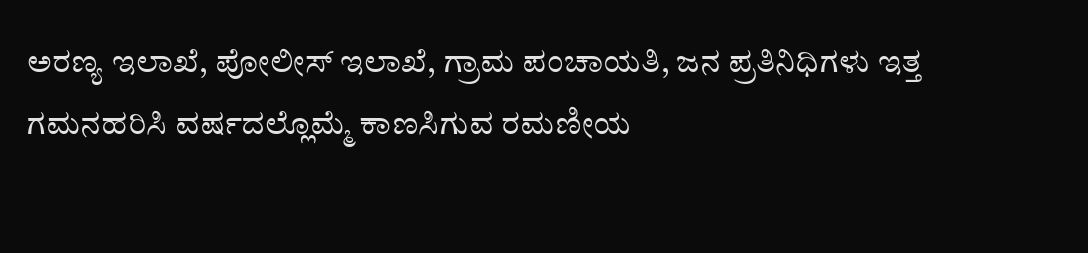ಅರಣ್ಯ ಇಲಾಖೆ, ಪೋಲೀಸ್ ಇಲಾಖೆ, ಗ್ರಾಮ ಪಂಚಾಯತಿ, ಜನ ಪ್ರತಿನಿಧಿಗಳು ಇತ್ತ ಗಮನಹರಿಸಿ ವರ್ಷದಲ್ಲೊಮ್ಮೆ ಕಾಣಸಿಗುವ ರಮಣೀಯ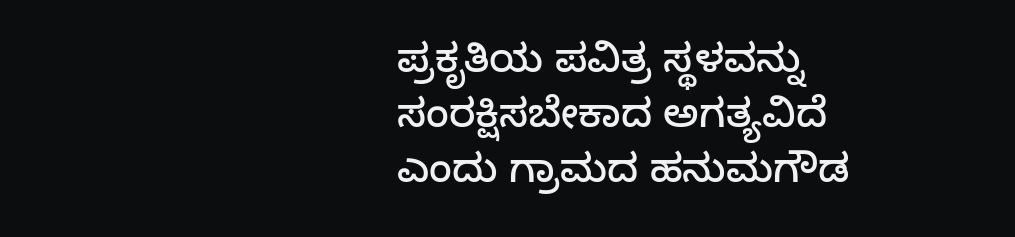ಪ್ರಕೃತಿಯ ಪವಿತ್ರ ಸ್ಥಳವನ್ನು ಸಂರಕ್ಷಿಸಬೇಕಾದ ಅಗತ್ಯವಿದೆ ಎಂದು ಗ್ರಾಮದ ಹನುಮಗೌಡ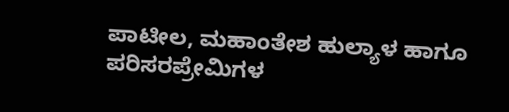ಪಾಟೀಲ, ಮಹಾಂತೇಶ ಹುಲ್ಯಾಳ ಹಾಗೂ ಪರಿಸರಪ್ರೇಮಿಗಳ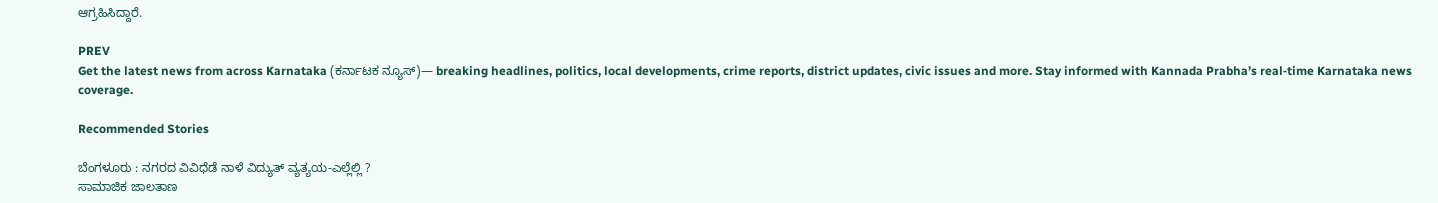ಆಗ್ರಹಿಸಿದ್ದಾರೆ.

PREV
Get the latest news from across Karnataka (ಕರ್ನಾಟಕ ನ್ಯೂಸ್)— breaking headlines, politics, local developments, crime reports, district updates, civic issues and more. Stay informed with Kannada Prabha’s real‑time Karnataka news coverage.

Recommended Stories

ಬೆಂಗಳೂರು : ನಗರದ ವಿವಿಧೆಡೆ ನಾಳೆ ವಿದ್ಯುತ್ ವ್ಯತ್ಯಯ-ಎಲ್ಲೆಲ್ಲಿ ?
ಸಾಮಾಜಿಕ ಜಾಲತಾಣ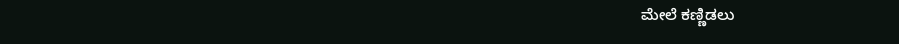ಮೇಲೆ ಕಣ್ಣಿಡಲು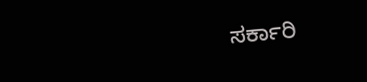ಸರ್ಕಾರಿ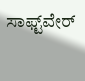ಸಾಫ್ಟ್‌ವೇರ್‌